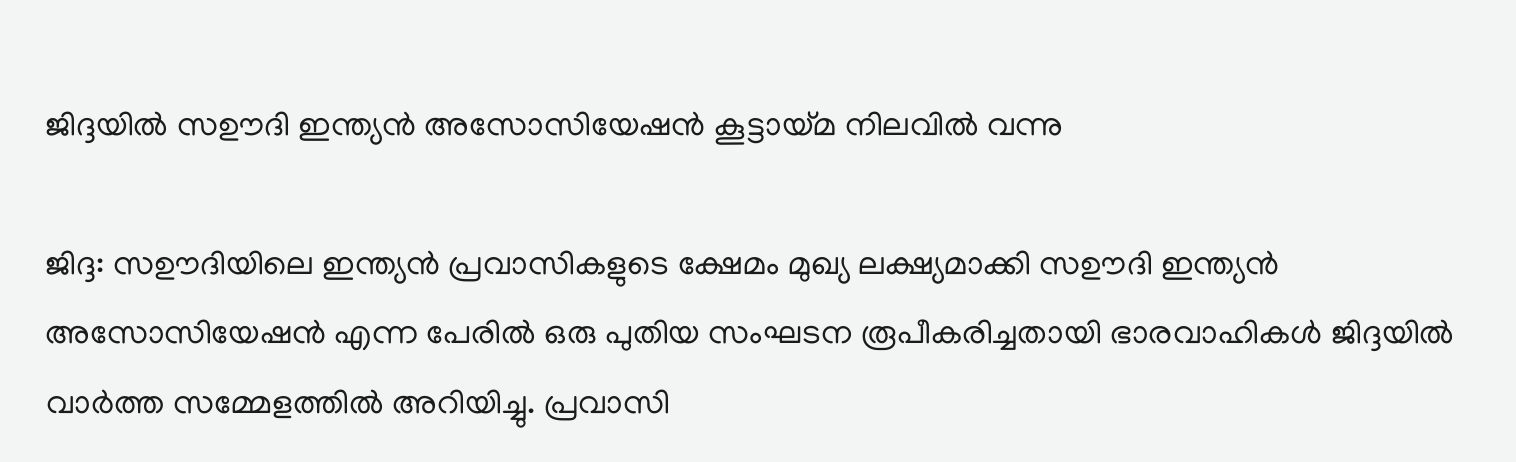ജിദ്ദയിൽ സഊദി ഇന്ത്യൻ അസോസിയേഷൻ കൂട്ടായ്മ നിലവിൽ വന്നു

ജിദ്ദ: സഊദിയിലെ ഇന്ത്യൻ പ്രവാസികളുടെ ക്ഷേമം മുഖ്യ ലക്ഷ്യമാക്കി സഊദി ഇന്ത്യൻ അസോസിയേഷൻ എന്ന പേരിൽ ഒരു പുതിയ സംഘടന രൂപീകരിച്ചതായി ഭാരവാഹികൾ ജിദ്ദയിൽ വാർത്ത സമ്മേളത്തിൽ അറിയിച്ചു. പ്രവാസി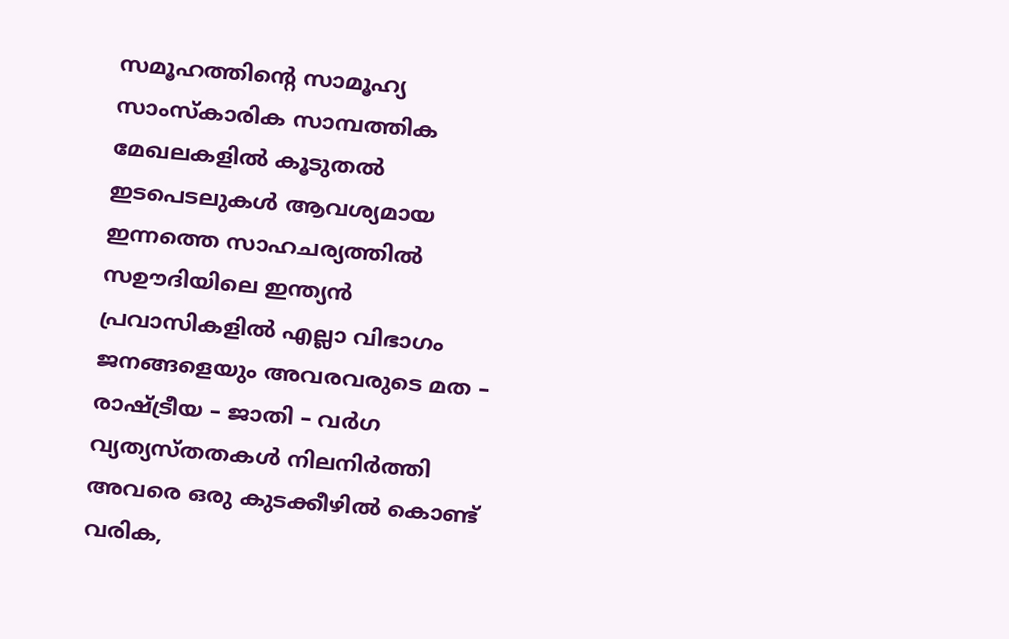സമൂഹത്തിന്റെ സാമൂഹ്യ സാംസ്‌കാരിക സാമ്പത്തിക മേഖലകളിൽ കൂടുതൽ ഇടപെടലുകൾ ആവശ്യമായ ഇന്നത്തെ സാഹചര്യത്തിൽ സഊദിയിലെ ഇന്ത്യൻ പ്രവാസികളിൽ എല്ലാ വിഭാഗം ജനങ്ങളെയും അവരവരുടെ മത – രാഷ്ട്രീയ – ജാതി – വർഗ വ്യത്യസ്തതകൾ നിലനിർത്തി അവരെ ഒരു കുടക്കീഴിൽ കൊണ്ട് വരിക,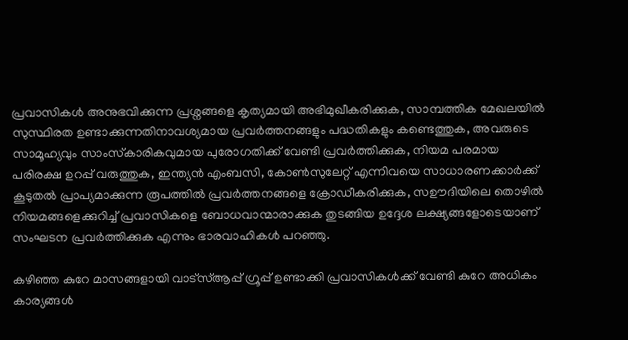പ്രവാസികൾ അനുഭവിക്കുന്ന പ്രശ്നങ്ങളെ കൃത്യമായി അഭിമുഖീകരിക്കുക, സാമ്പത്തിക മേഖലയിൽ സുസ്ഥിരത ഉണ്ടാക്കുന്നതിനാവശ്യമായ പ്രവർത്തനങ്ങളും പദ്ധതികളും കണ്ടെത്തുക, അവരുടെ സാമൂഹ്യവും സാംസ്‌കാരികവുമായ പുരോഗതിക്ക് വേണ്ടി പ്രവർത്തിക്കുക, നിയമ പരമായ പരിരക്ഷ ഉറപ്പ് വരുത്തുക, ഇന്ത്യൻ എംബസി, കോൺസുലേറ്റ് എന്നിവയെ സാധാരണക്കാർക്ക് കൂടുതൽ പ്രാപ്യമാക്കുന്ന രൂപത്തിൽ പ്രവർത്തനങ്ങളെ ക്രോഡീകരിക്കുക, സഊദിയിലെ തൊഴിൽ നിയമങ്ങളെക്കുറിച്ച് പ്രവാസികളെ ബോധവാന്മാരാക്കുക തുടങ്ങിയ ഉദ്ദേശ ലക്ഷ്യങ്ങളോടെയാണ് സംഘടന പ്രവർത്തിക്കുക എന്നും ഭാരവാഹികൾ പറഞ്ഞു.

കഴിഞ്ഞ കുറേ മാസങ്ങളായി വാട്സ്ആപ്പ് ഗ്രൂപ്പ്‌ ഉണ്ടാക്കി പ്രവാസികൾക്ക് വേണ്ടി കുറേ അധികം കാര്യങ്ങൾ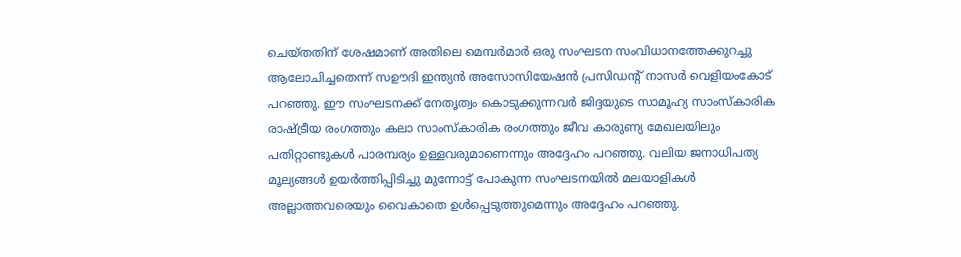ചെയ്തതിന് ശേഷമാണ് അതിലെ മെമ്പർമാർ ഒരു സംഘടന സംവിധാനത്തേക്കുറച്ചു ആലോചിച്ചതെന്ന് സഊദി ഇന്ത്യൻ അസോസിയേഷൻ പ്രസിഡന്റ്‌ നാസർ വെളിയംകോട് പറഞ്ഞു. ഈ സംഘടനക്ക് നേതൃത്വം കൊടുക്കുന്നവർ ജിദ്ദയുടെ സാമൂഹ്യ സാംസ്‌കാരിക രാഷ്ട്രീയ രംഗത്തും കലാ സാംസ്‌കാരിക രംഗത്തും ജീവ കാരുണ്യ മേഖലയിലും പതിറ്റാണ്ടുകൾ പാരമ്പര്യം ഉള്ളവരുമാണെന്നും അദ്ദേഹം പറഞ്ഞു. വലിയ ജനാധിപത്യ മൂല്യങ്ങൾ ഉയർത്തിപ്പിടിച്ചു മുന്നോട്ട് പോകുന്ന സംഘടനയിൽ മലയാളികൾ അല്ലാത്തവരെയും വൈകാതെ ഉൾപ്പെടുത്തുമെന്നും അദ്ദേഹം പറഞ്ഞു.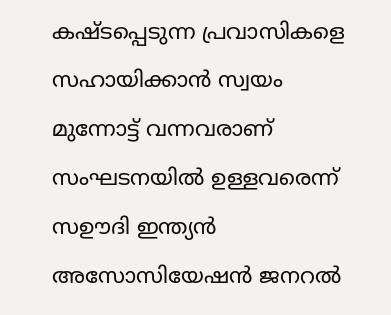കഷ്ടപ്പെടുന്ന പ്രവാസികളെ സഹായിക്കാൻ സ്വയം മുന്നോട്ട് വന്നവരാണ് സംഘടനയിൽ ഉള്ളവരെന്ന് സഊദി ഇന്ത്യൻ അസോസിയേഷൻ ജനറൽ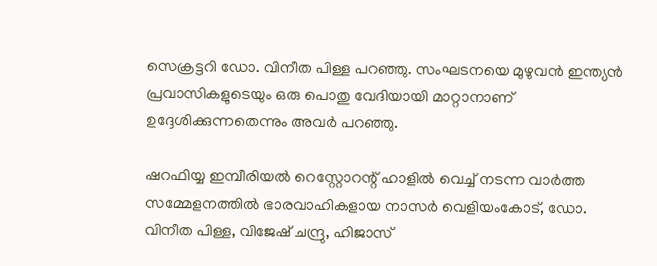സെക്രട്ടറി ഡോ. വിനീത പിള്ള പറഞ്ഞു. സംഘടനയെ മുഴുവൻ ഇന്ത്യൻ പ്രവാസികളുടെയും ഒരു പൊതു വേദിയായി മാറ്റാനാണ് ഉദ്ദേശിക്കുന്നതെന്നും അവർ പറഞ്ഞു.

ഷറഫിയ്യ ഇമ്പീരിയൽ റെസ്റ്റോറന്റ് ഹാളിൽ വെച്ച് നടന്ന വാർത്ത സമ്മേളനത്തിൽ ഭാരവാഹികളായ നാസർ വെളിയംകോട്, ഡോ. വിനീത പിള്ള, വിജേഷ് ചന്ദ്രു, ഹിജാസ്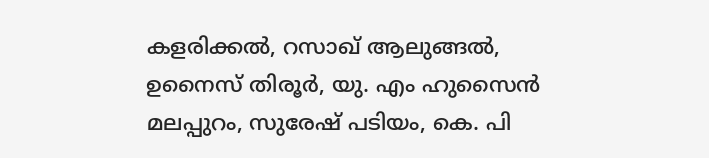കളരിക്കൽ, റസാഖ്‌ ആലുങ്ങൽ, ഉനൈസ് തിരൂർ, യു. എം ഹുസൈൻ മലപ്പുറം, സുരേഷ് പടിയം, കെ. പി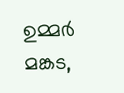ഉമ്മർ മങ്കട,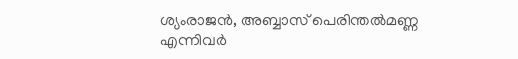ശ്യംരാജൻ, അബ്ബാസ് പെരിന്തൽമണ്ണ എന്നിവർ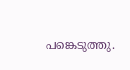പങ്കെടുത്തു.